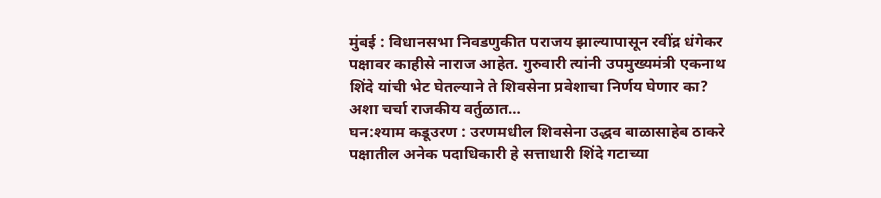मुंबई : विधानसभा निवडणुकीत पराजय झाल्यापासून रवींद्र धंगेकर पक्षावर काहीसे नाराज आहेत. गुरुवारी त्यांनी उपमुख्यमंत्री एकनाथ शिंदे यांची भेट घेतल्याने ते शिवसेना प्रवेशाचा निर्णय घेणार का? अशा चर्चा राजकीय वर्तुळात…
घन:श्याम कडूउरण : उरणमधील शिवसेना उद्धव बाळासाहेब ठाकरे पक्षातील अनेक पदाधिकारी हे सत्ताधारी शिंदे गटाच्या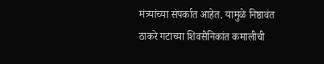मंत्र्यांच्या संपर्कात आहेत. यामुळे निष्ठावंत ठाकरे गटाच्या शिवसैनिकांत कमालीची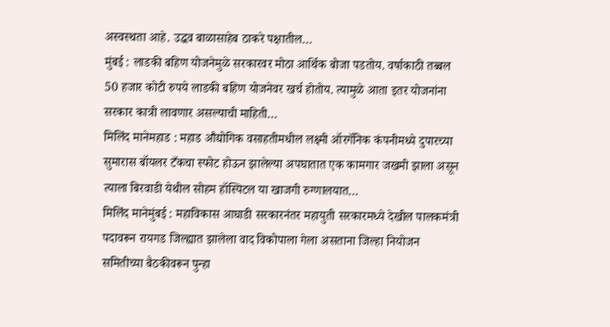अस्वस्थता आहे. उद्धव बाळासाहेब ठाकरे पक्षातील…
मुंबई : लाडकी बहिण योजनेमुळे सरकारवर मोठा आर्थिक बोजा पडतोय. वर्षाकाठी तब्बल 50 हजार कोटी रुपये लाडकी बहिण योजनेवर खर्च होतोय. त्यामुळे आता इतर योजनांना सरकार कात्री लावणार असल्याची माहिती…
मिलिंद मानेमहाड : महाड औद्योगिक वसाहतीमधील लक्ष्मी ऑरगॅनिक कंपनीमध्ये दुपारच्या सुमारास बॉयलर टँकचा स्फोट होऊन झालेल्या अपघातात एक कामगार जखमी झाला असून त्याला बिरवाडी येथील सोहम हॉस्पिटल या खाजगी रुग्णालयात…
मिलिंद मानेमुंबई : महाविकास आघाडी सरकारनंतर महायुती सरकारमध्ये देखील पालकमंत्री पदावरून रायगड जिल्ह्यात झालेला वाद विकोपाला गेला असताना जिल्हा नियोजन समितीच्या बैठकीवरून पुन्हा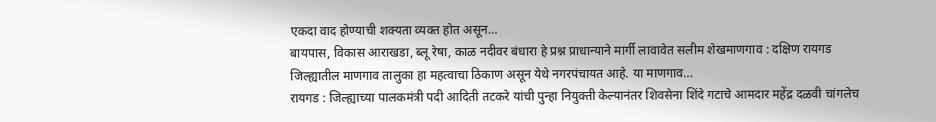एकदा वाद होण्याची शक्यता व्यक्त होत असून…
बायपास, विकास आराखडा, ब्लू रेषा, काळ नदीवर बंधारा हे प्रश्न प्राधान्याने मार्गी लावावेत सलीम शेखमाणगाव : दक्षिण रायगड जिल्ह्यातील माणगाव तालुका हा महत्वाचा ठिकाण असून येथे नगरपंचायत आहे. या माणगाव…
रायगड : जिल्ह्याच्या पालकमंत्री पदी आदिती तटकरे यांची पुन्हा नियुक्ती केल्यानंतर शिवसेना शिंदे गटाचे आमदार महेंद्र दळवी चांगलेच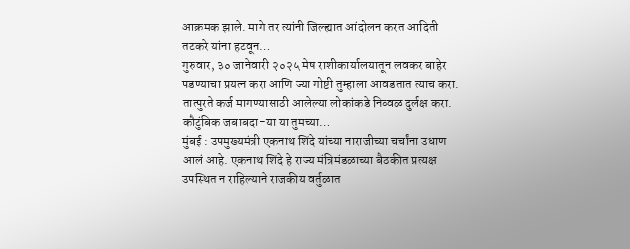आक्रमक झाले. मागे तर त्यांनी जिल्ह्यात आंदोलन करत आदिती तटकरे यांना हटवून…
गुरुवार, ३० जानेवारी २०२५ मेष राशीकार्यालयातून लवकर बाहेर पडण्याचा प्रयत्न करा आणि ज्या गोष्टी तुम्हाला आवडतात त्याच करा. तात्पुरते कर्ज मागण्यासाठी आलेल्या लोकांकडे निव्वळ दुर्लक्ष करा. कौटुंबिक जबाबदा-या या तुमच्या…
मुंबई : उपमुख्यमंत्री एकनाथ शिंदे यांच्या नाराजीच्या चर्चांना उधाण आलं आहे. एकनाथ शिंदे हे राज्य मंत्रिमंडळाच्या बैठकीत प्रत्यक्ष उपस्थित न राहिल्याने राजकीय वर्तुळात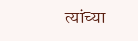त्यांच्या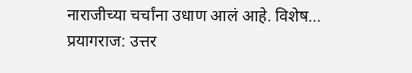नाराजीच्या चर्चांना उधाण आलं आहे. विशेष…
प्रयागराज: उत्तर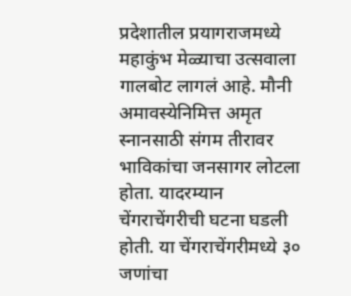प्रदेशातील प्रयागराजमध्ये महाकुंभ मेळ्याचा उत्सवाला गालबोट लागलं आहे. मौनी अमावस्येनिमित्त अमृत स्नानसाठी संगम तीरावर भाविकांचा जनसागर लोटला होता. यादरम्यान चेंगराचेंगरीची घटना घडली होती. या चेंगराचेंगरीमध्ये ३० जणांचा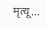मृत्यू…